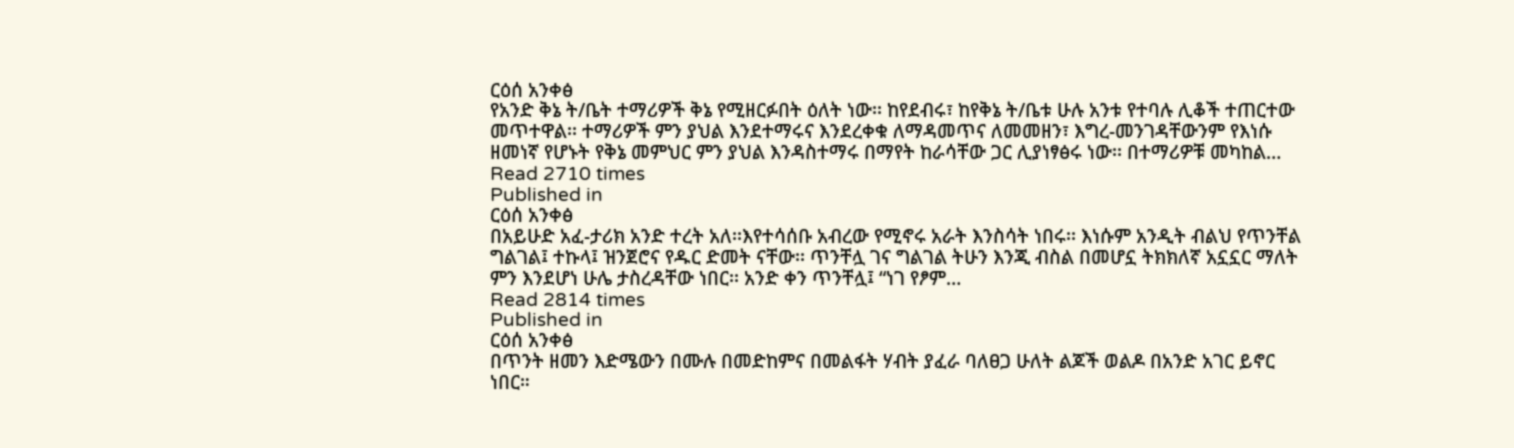ርዕሰ አንቀፅ
የአንድ ቅኔ ት/ቤት ተማሪዎች ቅኔ የሚዘርፉበት ዕለት ነው፡፡ ከየደብሩ፣ ከየቅኔ ት/ቤቱ ሁሉ አንቱ የተባሉ ሊቆች ተጠርተው መጥተዋል፡፡ ተማሪዎች ምን ያህል እንደተማሩና እንደረቀቁ ለማዳመጥና ለመመዘን፣ እግረ-መንገዳቸውንም የእነሱ ዘመነኛ የሆኑት የቅኔ መምህር ምን ያህል እንዳስተማሩ በማየት ከራሳቸው ጋር ሊያነፃፅሩ ነው፡፡ በተማሪዎቹ መካከል…
Read 2710 times
Published in
ርዕሰ አንቀፅ
በአይሁድ አፈ-ታሪክ አንድ ተረት አለ፡፡እየተሳሰቡ አብረው የሚኖሩ አራት እንስሳት ነበሩ፡፡ እነሱም አንዲት ብልህ የጥንቸል ግልገል፤ ተኩላ፤ ዝንጀሮና የዱር ድመት ናቸው፡፡ ጥንቸሏ ገና ግልገል ትሁን እንጂ ብስል በመሆኗ ትክክለኛ አኗኗር ማለት ምን እንደሆነ ሁሌ ታስረዳቸው ነበር፡፡ አንድ ቀን ጥንቸሏ፤ “ነገ የፆም…
Read 2814 times
Published in
ርዕሰ አንቀፅ
በጥንት ዘመን እድሜውን በሙሉ በመድከምና በመልፋት ሃብት ያፈራ ባለፀጋ ሁለት ልጆች ወልዶ በአንድ አገር ይኖር ነበር።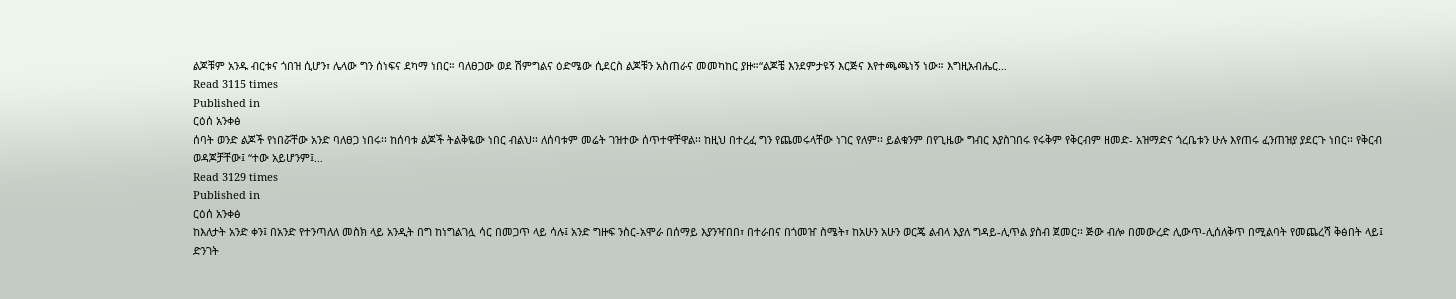ልጆቹም አንዱ ብርቱና ጎበዝ ሲሆን፣ ሌላው ግን ሰነፍና ደካማ ነበር። ባለፀጋው ወደ ሽምግልና ዕድሜው ሲደርስ ልጆቹን አስጠራና መመካከር ያዙ።“ልጆቼ እንደምታዩኝ እርጅና እየተጫጫነኝ ነው። እግዚአብሔር…
Read 3115 times
Published in
ርዕሰ አንቀፅ
ሰባት ወንድ ልጆች የነበሯቸው አንድ ባለፀጋ ነበሩ፡፡ ከሰባቱ ልጆች ትልቅዬው ነበር ብልህ፡፡ ለሰባቱም መሬት ገዝተው ሰጥተዋቸዋል፡፡ ከዚህ በተረፈ ግን የጨመሩላቸው ነገር የለም፡፡ ይልቁንም በየጊዜው ግብር እያስገበሩ የሩቅም የቅርብም ዘመድ- አዝማድና ጎረቤቱን ሁሉ እየጠሩ ፈንጠዝያ ያደርጉ ነበር፡፡ የቅርብ ወዳጆቻቸው፤ “ተው አይሆንም፤…
Read 3129 times
Published in
ርዕሰ አንቀፅ
ከእለታት አንድ ቀን፤ በአንድ የተንጣለለ መስክ ላይ አንዲት በግ ከነግልገሏ ሳር በመጋጥ ላይ ሳሉ፤ አንድ ግዙፍ ንስር-አሞራ በሰማይ እያንዣበበ፣ በተራበና በጎመዠ ስሜት፣ ከአሁን አሁን ወርጄ ልብላ እያለ ግዳይ-ሊጥል ያስብ ጀመር፡፡ ጅው ብሎ በመውረድ ሊውጥ-ሊሰለቅጥ በሚልባት የመጨረሻ ቅፅበት ላይ፤ ድንገት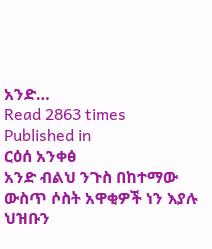አንድ…
Read 2863 times
Published in
ርዕሰ አንቀፅ
አንድ ብልህ ንጉስ በከተማው ውስጥ ሶስት አዋቂዎች ነን እያሉ ህዝቡን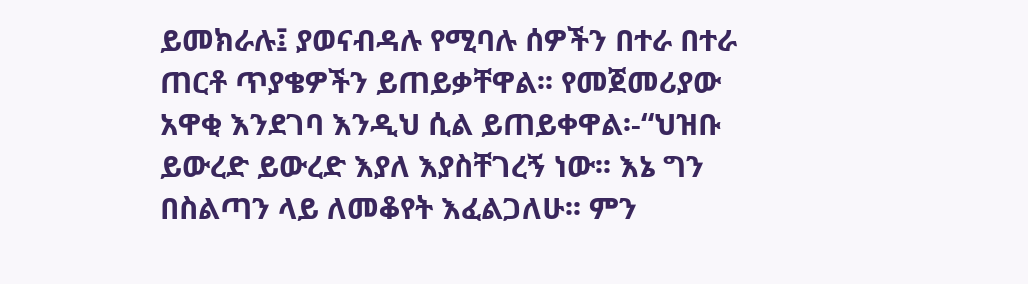ይመክራሉ፤ ያወናብዳሉ የሚባሉ ሰዎችን በተራ በተራ ጠርቶ ጥያቄዎችን ይጠይቃቸዋል፡፡ የመጀመሪያው አዋቂ እንደገባ እንዲህ ሲል ይጠይቀዋል፡-“ህዝቡ ይውረድ ይውረድ እያለ እያስቸገረኝ ነው፡፡ እኔ ግን በስልጣን ላይ ለመቆየት እፈልጋለሁ፡፡ ምን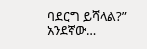ባደርግ ይሻላል?” አንደኛው…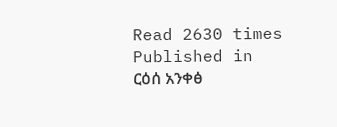Read 2630 times
Published in
ርዕሰ አንቀፅ